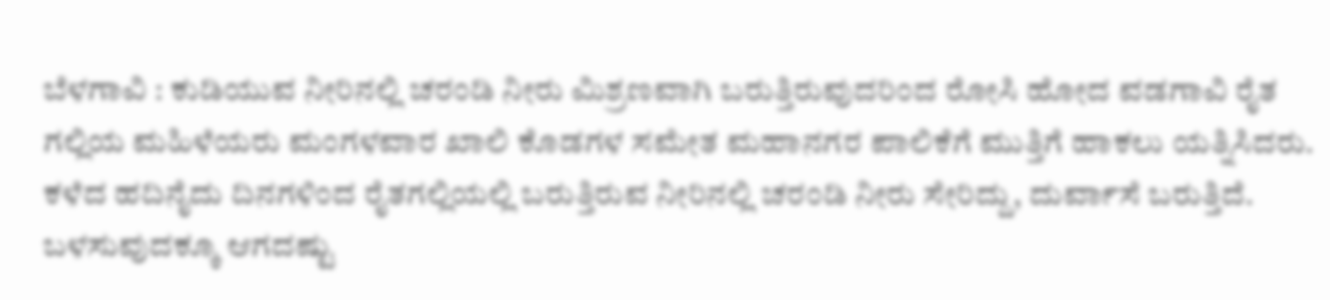ಬೆಳಗಾವಿ : ಕುಡಿಯುವ ನೀರಿನಲ್ಲಿ ಚರಂಡಿ ನೀರು ಮಿಶ್ರಣವಾಗಿ ಬರುತ್ತಿರುವುದರಿಂದ ರೋಸಿ ಹೋದ ವಡಗಾವಿ ರೈತ ಗಲ್ಲಿಯ ಮಹಿಳೆಯರು ಮಂಗಳವಾರ ಖಾಲಿ ಕೊಡಗಳ ಸಮೇತ ಮಹಾನಗರ ಪಾಲಿಕೆಗೆ ಮುತ್ತಿಗೆ ಹಾಕಲು ಯತ್ನಿಸಿದರು.
ಕಳೆದ ಹದಿನೈದು ದಿನಗಳಿಂದ ರೈತಗಲ್ಲಿಯಲ್ಲಿ ಬರುತ್ತಿರುವ ನೀರಿನಲ್ಲಿ ಚರಂಡಿ ನೀರು ಸೇರಿದ್ದು, ದುರ್ವಾಸೆ ಬರುತ್ತಿದೆ. ಬಳಸುವುದಕ್ಕೂ ಆಗದಷ್ಟು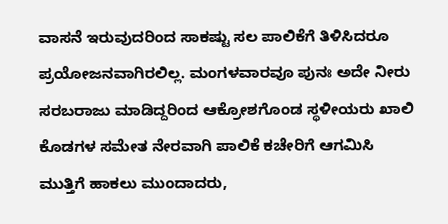ವಾಸನೆ ಇರುವುದರಿಂದ ಸಾಕಷ್ಟು ಸಲ ಪಾಲಿಕೆಗೆ ತಿಳಿಸಿದರೂ ಪ್ರಯೋಜನವಾಗಿರಲಿಲ್ಲ. ಮಂಗಳವಾರವೂ ಪುನಃ ಅದೇ ನೀರು ಸರಬರಾಜು ಮಾಡಿದ್ದರಿಂದ ಆಕ್ರೋಶಗೊಂಡ ಸ್ಥಳೀಯರು ಖಾಲಿ ಕೊಡಗಳ ಸಮೇತ ನೇರವಾಗಿ ಪಾಲಿಕೆ ಕಚೇರಿಗೆ ಆಗಮಿಸಿ ಮುತ್ತಿಗೆ ಹಾಕಲು ಮುಂದಾದರು,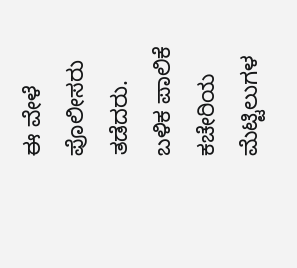ಈ ವೇಳೆ ಪೊಲೀಸರು ತಡೆದರು.
ಬಳಿಕ ಪಾಲಿಕೆ ಕಚೇರಿಯ ಮೆಟ್ಟಿಲುಗಳ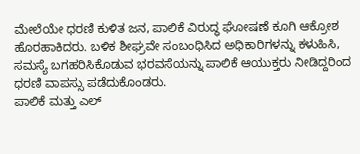ಮೇಲೆಯೇ ಧರಣಿ ಕುಳಿತ ಜನ, ಪಾಲಿಕೆ ವಿರುದ್ಧ ಘೋಷಣೆ ಕೂಗಿ ಆಕ್ರೋಶ ಹೊರಹಾಕಿದರು. ಬಳಿಕ ಶೀಘ್ರವೇ ಸಂಬಂಧಿಸಿದ ಅಧಿಕಾರಿಗಳನ್ನು ಕಳುಹಿಸಿ, ಸಮಸ್ಯೆ ಬಗಹರಿಸಿಕೊಡುವ ಭರವಸೆಯನ್ನು ಪಾಲಿಕೆ ಆಯುಕ್ತರು ನೀಡಿದ್ದರಿಂದ ಧರಣಿ ವಾಪಸ್ಸು ಪಡೆದುಕೊಂಡರು.
ಪಾಲಿಕೆ ಮತ್ತು ಎಲ್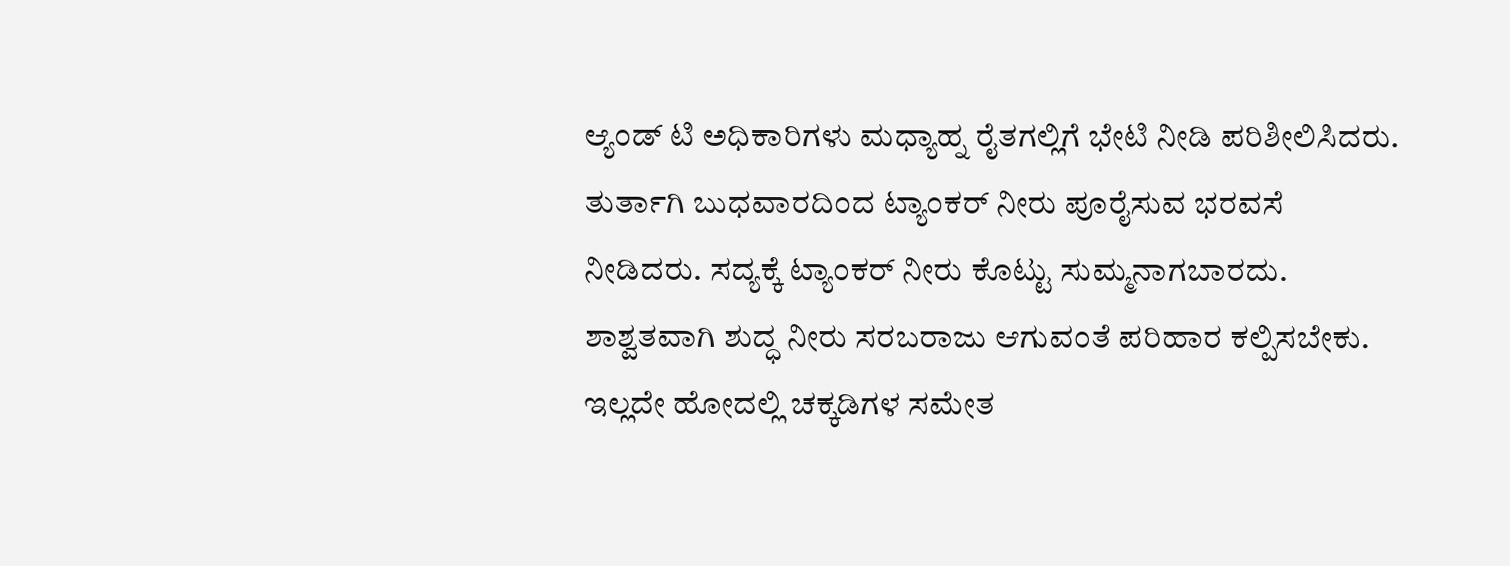ಆ್ಯಂಡ್ ಟಿ ಅಧಿಕಾರಿಗಳು ಮಧ್ಯಾಹ್ನ ರೈತಗಲ್ಲಿಗೆ ಭೇಟಿ ನೀಡಿ ಪರಿಶೀಲಿಸಿದರು. ತುರ್ತಾಗಿ ಬುಧವಾರದಿಂದ ಟ್ಯಾಂಕರ್ ನೀರು ಪೂರೈಸುವ ಭರವಸೆ ನೀಡಿದರು. ಸದ್ಯಕ್ಕೆ ಟ್ಯಾಂಕರ್ ನೀರು ಕೊಟ್ಟು ಸುಮ್ಮನಾಗಬಾರದು. ಶಾಶ್ವತವಾಗಿ ಶುದ್ಧ ನೀರು ಸರಬರಾಜು ಆಗುವಂತೆ ಪರಿಹಾರ ಕಲ್ಪಿಸಬೇಕು. ಇಲ್ಲದೇ ಹೋದಲ್ಲಿ ಚಕ್ಕಡಿಗಳ ಸಮೇತ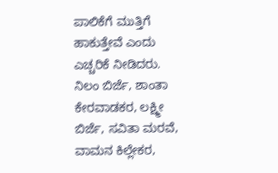ಪಾಲಿಕೆಗೆ ಮುತ್ತಿಗೆ ಹಾಕುತ್ತೇವೆ ಎಂದು ಎಚ್ಚರಿಕೆ ನೀಡಿದರು.
ನಿಲಂ ಬಿರ್ಜೆ, ಶಾಂತಾ ಕೇರವಾಡಕರ, ಲಕ್ಷ್ಮೀ ಬಿರ್ಜೆ, ಸವಿತಾ ಮರವೆ, ವಾಮನ ಕಿಲ್ಲೇಕರ,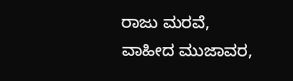ರಾಜು ಮರವೆ, ವಾಹೀದ ಮುಜಾವರ,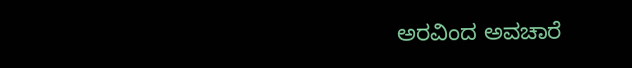ಅರವಿಂದ ಅವಚಾರೆ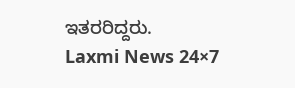ಇತರರಿದ್ದರು.
Laxmi News 24×7